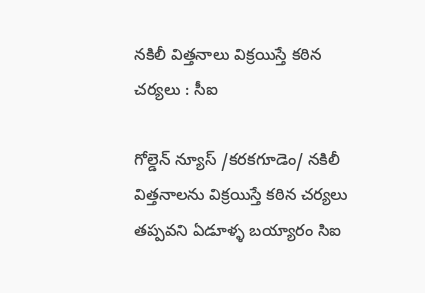నకిలీ విత్తనాలు విక్రయిస్తే కఠిన చర్యలు : సీఐ

గోల్డెన్ న్యూస్ /కరకగూడెం/ నకిలీ విత్తనాలను విక్రయిస్తే కఠిన చర్యలు తప్పవని ఏడూళ్ళ బయ్యారం సిఐ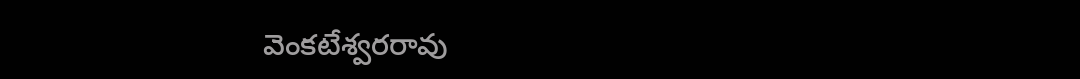వెంకటేశ్వరరావు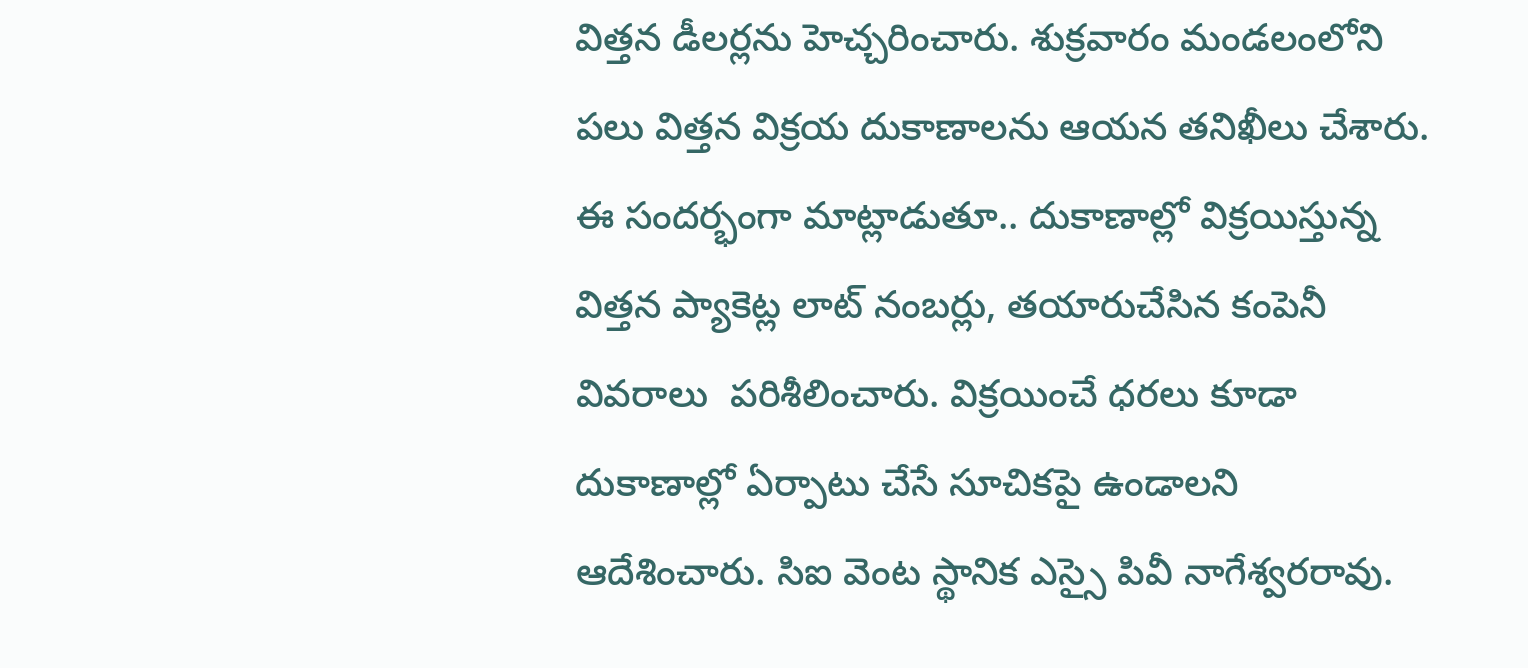విత్తన డీలర్లను హెచ్చరించారు. శుక్రవారం మండలంలోని పలు విత్తన విక్రయ దుకాణాలను ఆయన తనిఖీలు చేశారు. ఈ సందర్భంగా మాట్లాడుతూ.. దుకాణాల్లో విక్రయిస్తున్న విత్తన ప్యాకెట్ల లాట్ నంబర్లు, తయారుచేసిన కంపెనీ వివరాలు  పరిశీలించారు. విక్రయించే ధరలు కూడా దుకాణాల్లో ఏర్పాటు చేసే సూచికపై ఉండాలని ఆదేశించారు. సిఐ వెంట స్థానిక ఎస్సై పివీ నాగేశ్వరరావు.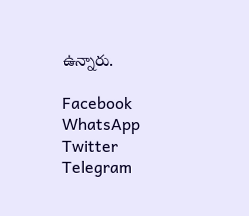ఉన్నారు.

Facebook
WhatsApp
Twitter
Telegram